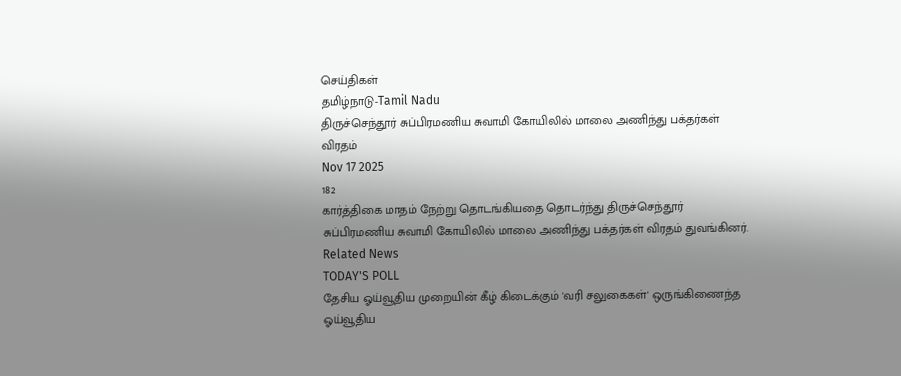செய்திகள்
தமிழ்நாடு-Tamil Nadu
திருச்செந்தூர் சுப்பிரமணிய சுவாமி கோயிலில் மாலை அணிந்து பக்தர்கள் விரதம்
Nov 17 2025
182
கார்த்திகை மாதம் நேற்று தொடங்கியதை தொடர்ந்து திருச்செந்தூர் சுப்பிரமணிய சுவாமி கோயிலில் மாலை அணிந்து பக்தர்கள் விரதம் துவங்கினர்.
Related News
TODAY'S POLL
தேசிய ஓய்வூதிய முறையின் கீழ் கிடைக்கும் 'வரி சலுகைகள்' ஒருங்கிணைந்த ஓய்வூதிய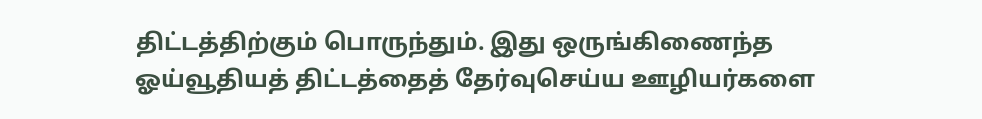திட்டத்திற்கும் பொருந்தும். இது ஒருங்கிணைந்த ஓய்வூதியத் திட்டத்தைத் தேர்வுசெய்ய ஊழியர்களை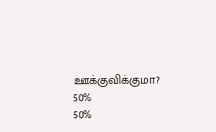ஊக்குவிக்குமா?
50%
50%